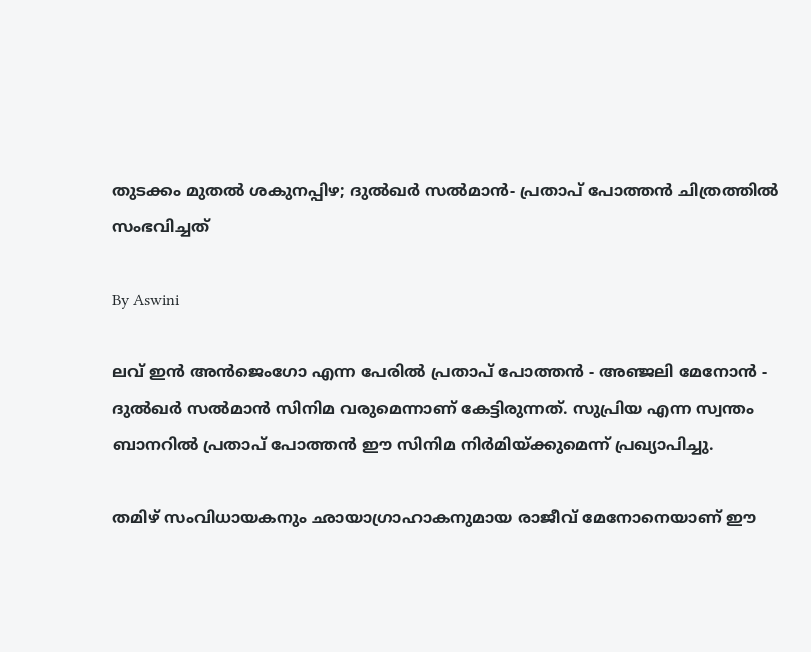തുടക്കം മുതല്‍ ശകുനപ്പിഴ; ദുല്‍ഖര്‍ സല്‍മാന്‍- പ്രതാപ് പോത്തന്‍ ചിത്രത്തില്‍ സംഭവിച്ചത്

By Aswini

ലവ് ഇന്‍ അന്‍ജെംഗോ എന്ന പേരില്‍ പ്രതാപ് പോത്തന്‍ - അഞ്ജലി മേനോന്‍ - ദുല്‍ഖര്‍ സല്‍മാന്‍ സിനിമ വരുമെന്നാണ് കേട്ടിരുന്നത്. സുപ്രിയ എന്ന സ്വന്തം ബാനറില്‍ പ്രതാപ് പോത്തന്‍ ഈ സിനിമ നിര്‍മിയ്ക്കുമെന്ന് പ്രഖ്യാപിച്ചു.

തമിഴ് സംവിധായകനും ഛായാഗ്രാഹാകനുമായ രാജീവ് മേനോനെയാണ് ഈ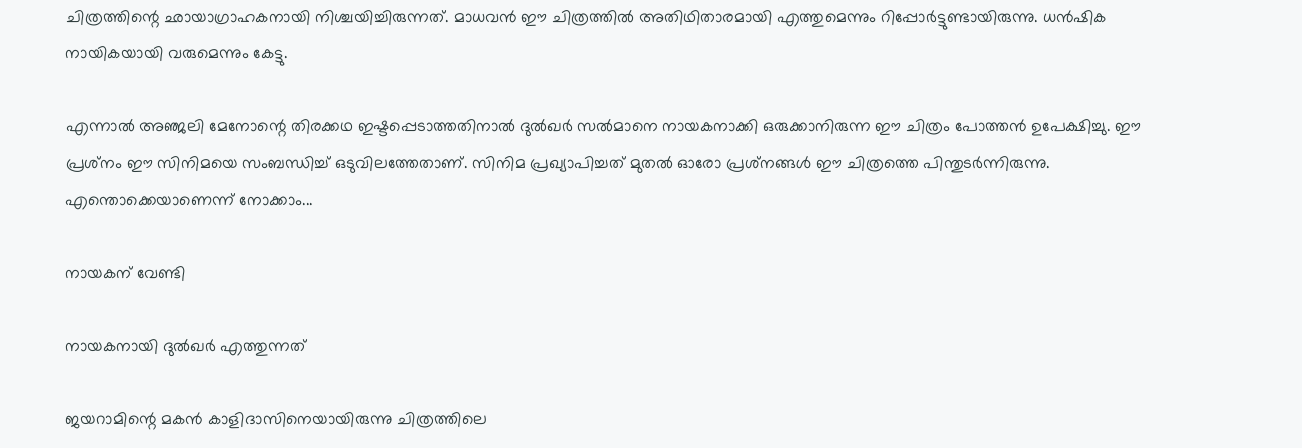ചിത്രത്തിന്റെ ഛായാഗ്രാഹകനായി നിശ്ചയിച്ചിരുന്നത്. മാധവന്‍ ഈ ചിത്രത്തില്‍ അതിഥിതാരമായി എത്തുമെന്നും റിപ്പോര്‍ട്ടുണ്ടായിരുന്നു. ധന്‍ഷിക നായികയായി വരുമെന്നും കേട്ടു.

എന്നാല്‍ അഞ്ജലി മേനോന്റെ തിരക്കഥ ഇഷ്ടപ്പെടാത്തതിനാല്‍ ദുല്‍ഖര്‍ സല്‍മാനെ നായകനാക്കി ഒരുക്കാനിരുന്ന ഈ ചിത്രം പോത്തന്‍ ഉപേക്ഷിച്ചു. ഈ പ്രശ്‌നം ഈ സിനിമയെ സംബന്ധിച്ച് ഒടുവിലത്തേതാണ്. സിനിമ പ്രഖ്യാപിച്ചത് മുതല്‍ ഓരോ പ്രശ്‌നങ്ങള്‍ ഈ ചിത്രത്തെ പിന്തുടര്‍ന്നിരുന്നു. എന്തൊക്കെയാണെന്ന് നോക്കാം...

നായകന് വേണ്ടി

നായകനായി ദുല്‍ഖര്‍ എത്തുന്നത്

ജയറാമിന്റെ മകന്‍ കാളിദാസിനെയായിരുന്നു ചിത്രത്തിലെ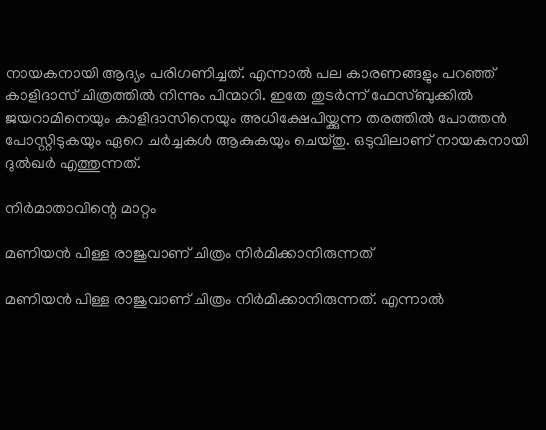നായകനായി ആദ്യം പരിഗണിച്ചത്. എന്നാല്‍ പല കാരണങ്ങളും പറഞ്ഞ് കാളിദാസ് ചിത്രത്തില്‍ നിന്നും പിന്മാറി. ഇതേ തുടര്‍ന്ന് ഫേസ്ബുക്കില്‍ ജയറാമിനെയും കാളിദാസിനെയും അധിക്ഷേപിയ്ക്കുന്ന തരത്തില്‍ പോത്തന്‍ പോസ്റ്റിടുകയും ഏറെ ചര്‍ച്ചകള്‍ ആകുകയും ചെയ്തു. ഒടുവിലാണ് നായകനായി ദുല്‍ഖര്‍ എത്തുന്നത്.

നിര്‍മാതാവിന്റെ മാറ്റം

മണിയന്‍ പിള്ള രാജുവാണ് ചിത്രം നിര്‍മിക്കാനിരുന്നത്

മണിയന്‍ പിള്ള രാജുവാണ് ചിത്രം നിര്‍മിക്കാനിരുന്നത്. എന്നാല്‍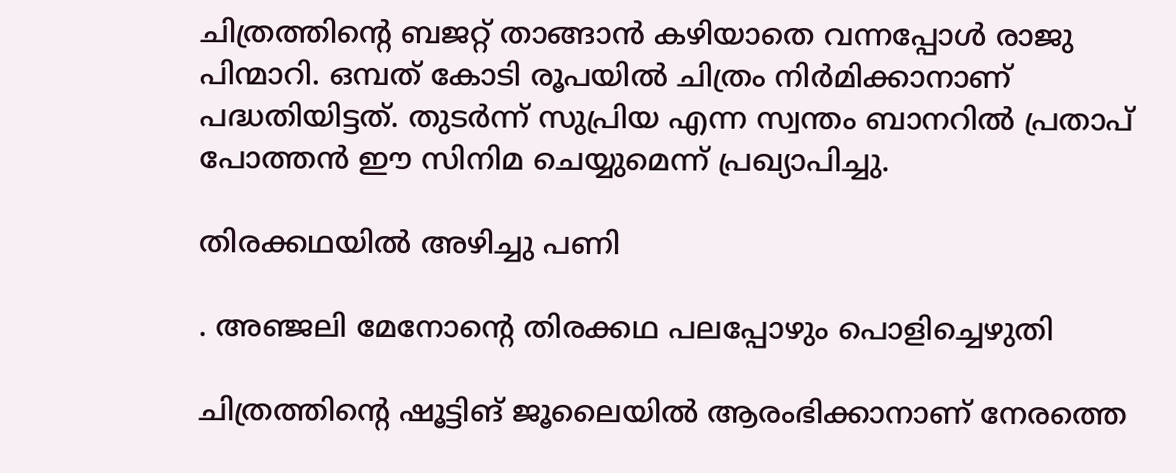ചിത്രത്തിന്റെ ബജറ്റ് താങ്ങാന്‍ കഴിയാതെ വന്നപ്പോള്‍ രാജു പിന്മാറി. ഒമ്പത് കോടി രൂപയില്‍ ചിത്രം നിര്‍മിക്കാനാണ് പദ്ധതിയിട്ടത്. തുടര്‍ന്ന് സുപ്രിയ എന്ന സ്വന്തം ബാനറില്‍ പ്രതാപ് പോത്തന്‍ ഈ സിനിമ ചെയ്യുമെന്ന് പ്രഖ്യാപിച്ചു.

തിരക്കഥയില്‍ അഴിച്ചു പണി

. അഞ്ജലി മേനോന്റെ തിരക്കഥ പലപ്പോഴും പൊളിച്ചെഴുതി

ചിത്രത്തിന്റെ ഷൂട്ടിങ് ജൂലൈയില്‍ ആരംഭിക്കാനാണ് നേരത്തെ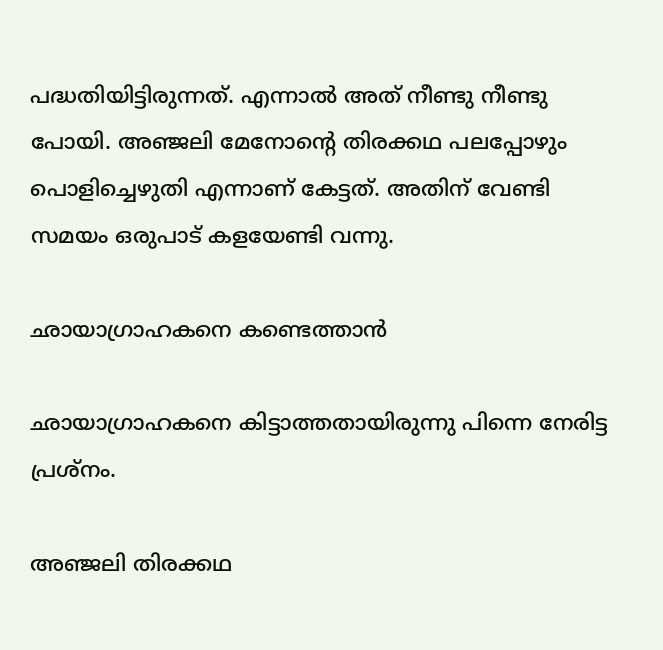പദ്ധതിയിട്ടിരുന്നത്. എന്നാല്‍ അത് നീണ്ടു നീണ്ടു പോയി. അഞ്ജലി മേനോന്റെ തിരക്കഥ പലപ്പോഴും പൊളിച്ചെഴുതി എന്നാണ് കേട്ടത്. അതിന് വേണ്ടി സമയം ഒരുപാട് കളയേണ്ടി വന്നു.

ഛായാഗ്രാഹകനെ കണ്ടെത്താന്‍

ഛായാഗ്രാഹകനെ കിട്ടാത്തതായിരുന്നു പിന്നെ നേരിട്ട പ്രശ്‌നം.

അഞ്ജലി തിരക്കഥ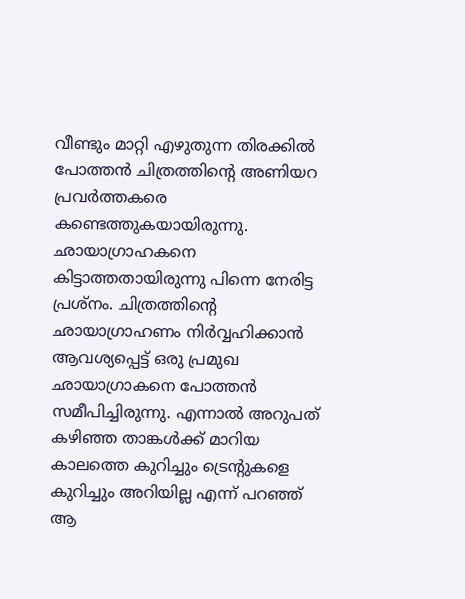വീണ്ടും മാറ്റി എഴുതുന്ന തിരക്കില്‍ പോത്തന്‍ ചിത്രത്തിന്റെ അണിയറ പ്രവര്‍ത്തകരെ കണ്ടെത്തുകയായിരുന്നു. ഛായാഗ്രാഹകനെ കിട്ടാത്തതായിരുന്നു പിന്നെ നേരിട്ട പ്രശ്‌നം. ചിത്രത്തിന്റെ ഛായാഗ്രാഹണം നിര്‍വ്വഹിക്കാന്‍ ആവശ്യപ്പെട്ട് ഒരു പ്രമുഖ ഛായാഗ്രാകനെ പോത്തന്‍ സമീപിച്ചിരുന്നു. എന്നാല്‍ അറുപത് കഴിഞ്ഞ താങ്കള്‍ക്ക് മാറിയ കാലത്തെ കുറിച്ചും ട്രെന്റുകളെ കുറിച്ചും അറിയില്ല എന്ന് പറഞ്ഞ് ആ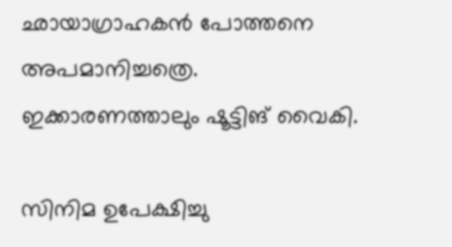ഛായാഗ്രാഹകന്‍ പോത്തനെ അപമാനിച്ചത്രെ. ഇക്കാരണത്താലും ഷൂട്ടിങ് വൈകി.

സിനിമ ഉപേക്ഷിച്ചു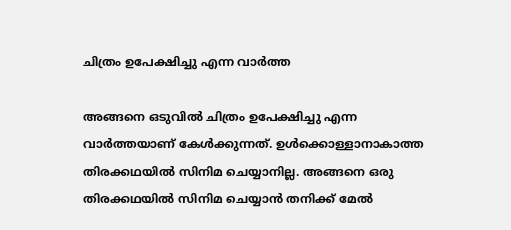ചിത്രം ഉപേക്ഷിച്ചു എന്ന വാര്‍ത്ത

അങ്ങനെ ഒടുവില്‍ ചിത്രം ഉപേക്ഷിച്ചു എന്ന വാര്‍ത്തയാണ് കേള്‍ക്കുന്നത്. ഉള്‍ക്കൊള്ളാനാകാത്ത തിരക്കഥയില്‍ സിനിമ ചെയ്യാനില്ല. അങ്ങനെ ഒരു തിരക്കഥയില്‍ സിനിമ ചെയ്യാന്‍ തനിക്ക് മേല്‍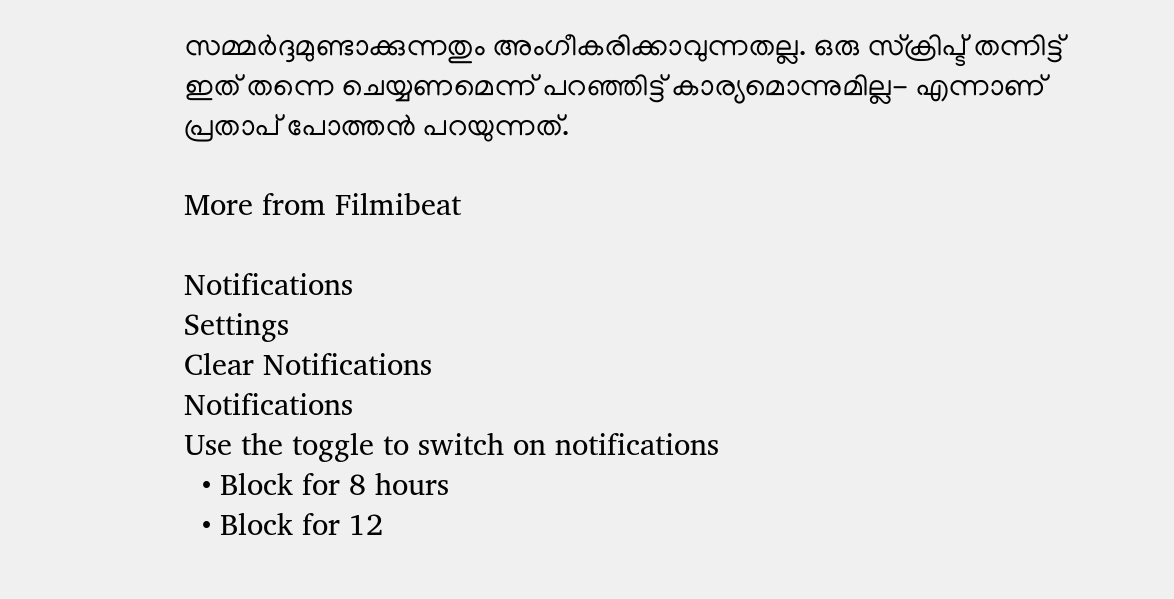സമ്മര്‍ദ്ദമുണ്ടാക്കുന്നതും അംഗീകരിക്കാവുന്നതല്ല. ഒരു സ്‌ക്രിപ്ട് തന്നിട്ട് ഇത് തന്നെ ചെയ്യണമെന്ന് പറഞ്ഞിട്ട് കാര്യമൊന്നുമില്ല- എന്നാണ് പ്രതാപ് പോത്തന്‍ പറയുന്നത്.

More from Filmibeat

Notifications
Settings
Clear Notifications
Notifications
Use the toggle to switch on notifications
  • Block for 8 hours
  • Block for 12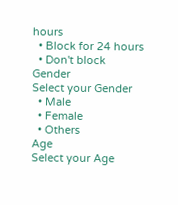hours
  • Block for 24 hours
  • Don't block
Gender
Select your Gender
  • Male
  • Female
  • Others
Age
Select your Age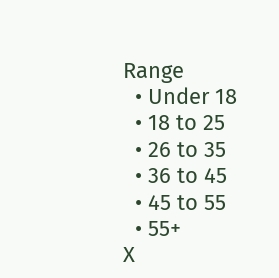Range
  • Under 18
  • 18 to 25
  • 26 to 35
  • 36 to 45
  • 45 to 55
  • 55+
X